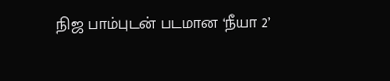நிஜ பாம்புடன் படமான ‘நீயா 2’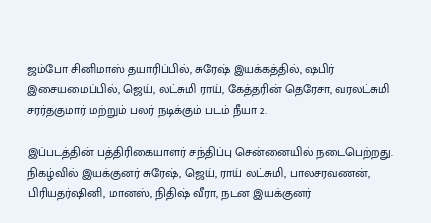ஜம்போ சினிமாஸ் தயாரிப்பில், சுரேஷ் இயக்கத்தில், ஷபிர் இசையமைப்பில், ஜெய், லட்சுமி ராய், கேத்தரின் தெரேசா, வரலட்சுமி சரர்தகுமார் மற்றும் பலர் நடிக்கும் படம் நீயா 2.

இப்படத்தின் பத்திரிகையாளர் சந்திப்பு சென்னையில் நடைபெற்றது. நிகழ்வில் இயக்குனர் சுரேஷ், ஜெய், ராய் லட்சுமி, பாலசரவணன், பிரியதர்ஷினி, மானஸ், நிதிஷ் வீரா, நடன இயக்குனர்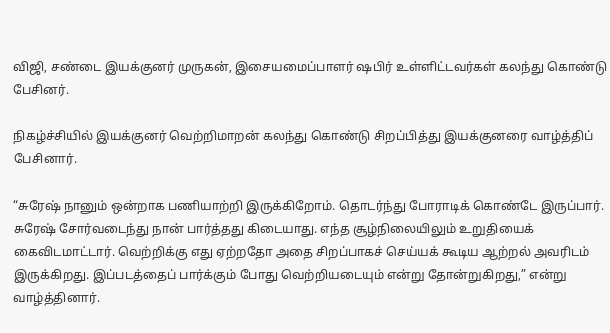விஜி, சண்டை இயக்குனர் முருகன், இசையமைப்பாளர் ஷபிர் உள்ளிட்டவர்கள் கலந்து கொண்டு பேசினர்.

நிகழ்ச்சியில் இயக்குனர் வெற்றிமாறன் கலந்து கொண்டு சிறப்பித்து இயக்குனரை வாழ்த்திப் பேசினார்.

“சுரேஷ் நானும் ஒன்றாக பணியாற்றி இருக்கிறோம். தொடர்ந்து போராடிக் கொண்டே இருப்பார். சுரேஷ் சோர்வடைந்து நான் பார்த்தது கிடையாது. எந்த சூழ்நிலையிலும் உறுதியைக் கைவிடமாட்டார். வெற்றிக்கு எது ஏற்றதோ அதை சிறப்பாகச் செய்யக் கூடிய ஆற்றல் அவரிடம் இருக்கிறது. இப்படத்தைப் பார்க்கும் போது வெற்றியடையும் என்று தோன்றுகிறது,” என்று வாழ்த்தினார்.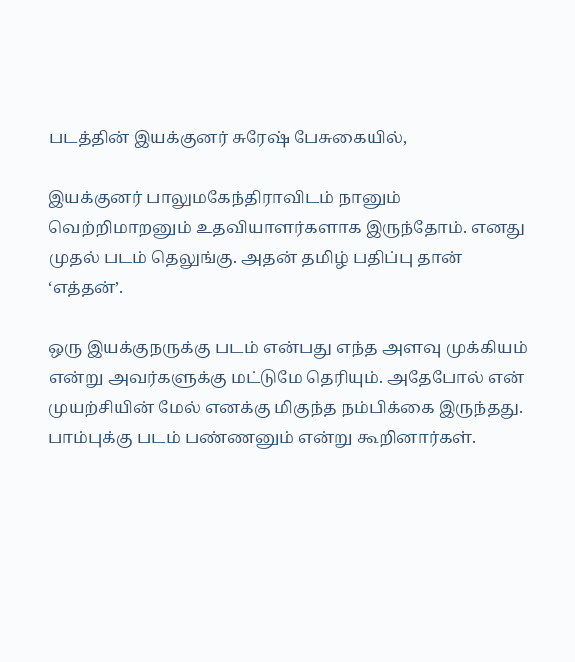படத்தின் இயக்குனர் சுரேஷ் பேசுகையில்,

இயக்குனர் பாலுமகேந்திராவிடம் நானும் வெற்றிமாறனும் உதவியாளர்களாக இருந்தோம். எனது முதல் படம் தெலுங்கு. அதன் தமிழ் பதிப்பு தான் ‘எத்தன்’.

ஒரு இயக்குநருக்கு படம் என்பது எந்த அளவு முக்கியம் என்று அவர்களுக்கு மட்டுமே தெரியும். அதேபோல் என் முயற்சியின் மேல் எனக்கு மிகுந்த நம்பிக்கை இருந்தது. பாம்புக்கு படம் பண்ணனும் என்று கூறினார்கள்.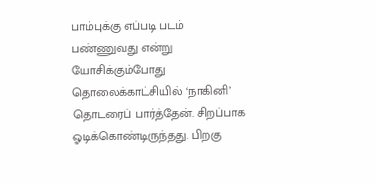பாம்புக்கு எப்படி படம் பண்ணுவது என்று யோசிக்கும்போது தொலைக்காட்சியில் ‘நாகினி’ தொடரைப் பார்த்தேன். சிறப்பாக ஓடிக்கொண்டிருந்தது. பிறகு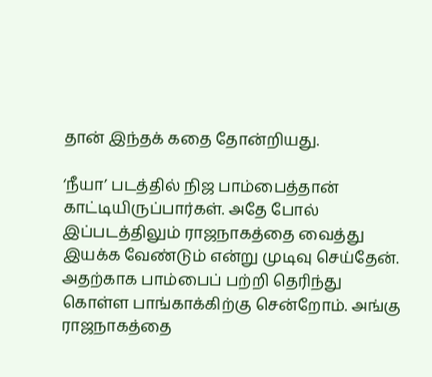தான் இந்தக் கதை தோன்றியது.

‘நீயா’ படத்தில் நிஜ பாம்பைத்தான் காட்டியிருப்பார்கள். அதே போல் இப்படத்திலும் ராஜநாகத்தை வைத்து இயக்க வேண்டும் என்று முடிவு செய்தேன். அதற்காக பாம்பைப் பற்றி தெரிந்து கொள்ள பாங்காக்கிற்கு சென்றோம். அங்கு ராஜநாகத்தை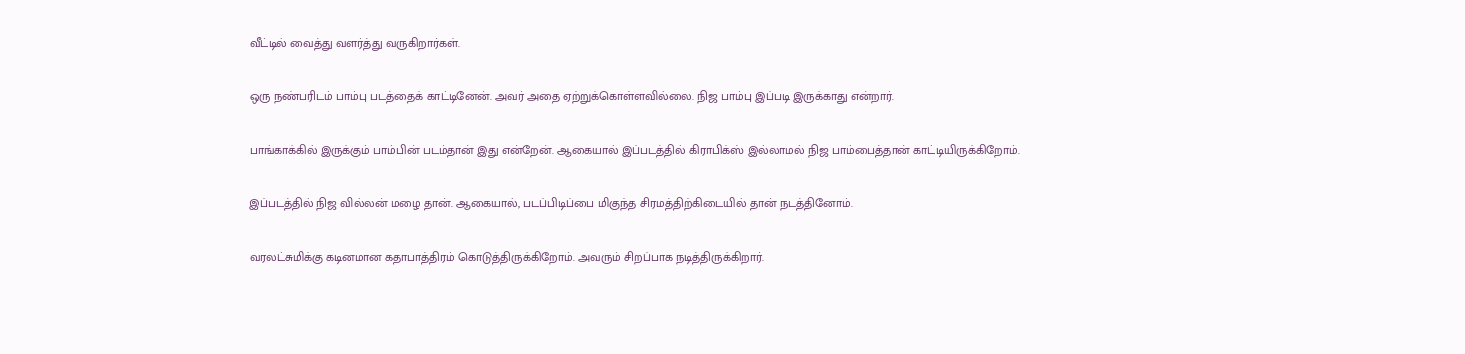வீட்டில் வைத்து வளர்த்து வருகிறார்கள்.

ஒரு நண்பரிடம் பாம்பு படத்தைக் காட்டினேன். அவர் அதை ஏற்றுக்கொள்ளவில்லை. நிஜ பாம்பு இப்படி இருக்காது என்றார்.

பாங்காக்கில் இருக்கும் பாம்பின் படம்தான் இது என்றேன். ஆகையால் இப்படத்தில் கிராபிக்ஸ் இல்லாமல் நிஜ பாம்பைத்தான் காட்டியிருக்கிறோம்.

இப்படத்தில் நிஜ வில்லன் மழை தான். ஆகையால், படப்பிடிப்பை மிகுந்த சிரமத்திற்கிடையில் தான் நடத்தினோம்.

வரலட்சுமிக்கு கடினமான கதாபாத்திரம் கொடுத்திருக்கிறோம். அவரும் சிறப்பாக நடித்திருக்கிறார்.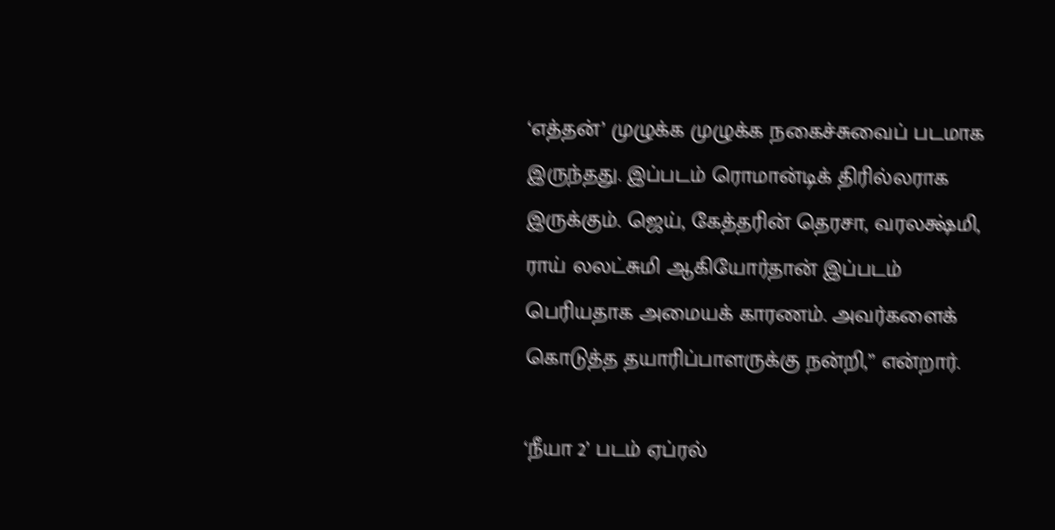‘எத்தன்’ முழுக்க முழுக்க நகைச்சுவைப் படமாக இருந்தது. இப்படம் ரொமான்டிக் திரில்லராக இருக்கும். ஜெய், கேத்தரின் தெரசா, வரலக்ஷ்மி, ராய் லலட்சுமி ஆகியோர்தான் இப்படம் பெரியதாக அமையக் காரணம். அவர்களைக் கொடுத்த தயாரிப்பாளருக்கு நன்றி,” என்றார்.

‘நீயா 2’ படம் ஏப்ரல்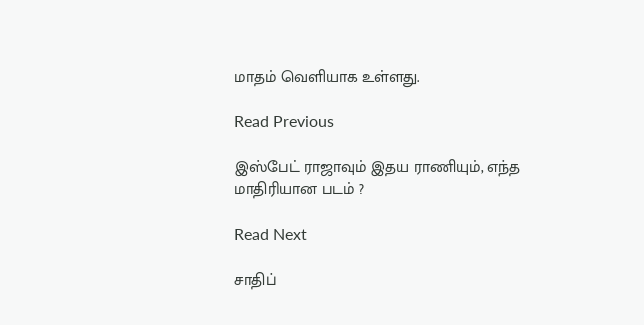மாதம் வெளியாக உள்ளது.

Read Previous

இஸ்பேட் ராஜாவும் இதய ராணியும், எந்த மாதிரியான படம் ?

Read Next

சாதிப்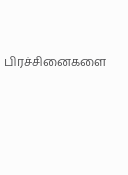பிரச்சினைகளை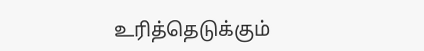உரித்தெடுக்கும்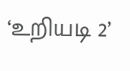‘உறியடி 2’